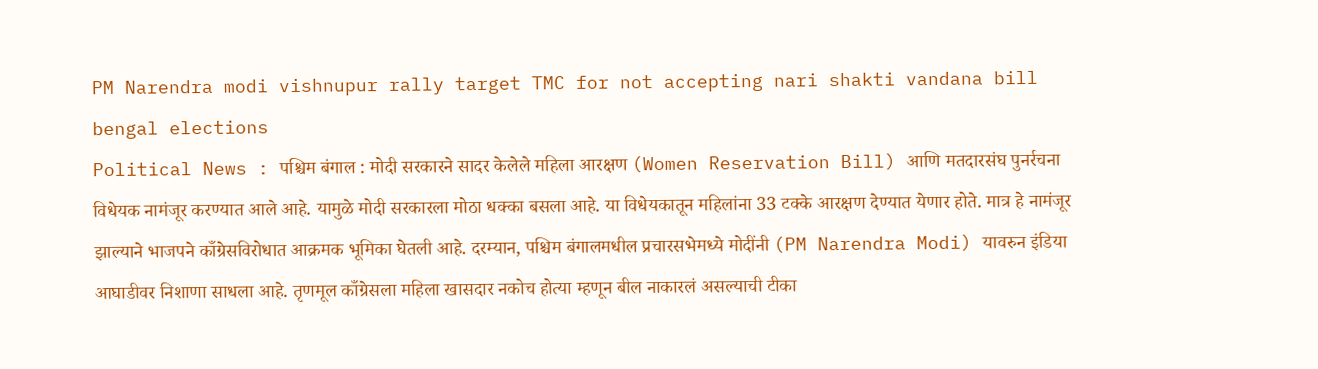PM Narendra modi vishnupur rally target TMC for not accepting nari shakti vandana bill bengal elections
Political News : पश्चिम बंगाल : मोदी सरकारने सादर केलेले महिला आरक्षण (Women Reservation Bill) आणि मतदारसंघ पुनर्रचना विधेयक नामंजूर करण्यात आले आहे. यामुळे मोदी सरकारला मोठा धक्का बसला आहे. या विधेयकातून महिलांना 33 टक्के आरक्षण देण्यात येणार होते. मात्र हे नामंजूर झाल्याने भाजपने काँग्रेसविरोधात आक्रमक भूमिका घेतली आहे. दरम्यान, पश्चिम बंगालमधील प्रचारसभेमध्ये मोदींनी (PM Narendra Modi) यावरुन इंडिया आघाडीवर निशाणा साधला आहे. तृणमूल काँग्रेसला महिला खासदार नकोच होत्या म्हणून बील नाकारलं असल्याची टीका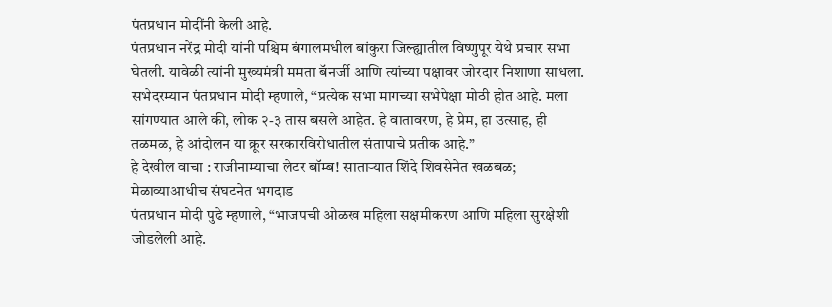पंतप्रधान मोदींनी केली आहे.
पंतप्रधान नरेंद्र मोदी यांनी पश्चिम बंगालमधील बांकुरा जिल्ह्यातील विष्णुपूर येथे प्रचार सभा घेतली. यावेळी त्यांनी मुख्यमंत्री ममता बॅनर्जी आणि त्यांच्या पक्षावर जोरदार निशाणा साधला. सभेदरम्यान पंतप्रधान मोदी म्हणाले, “प्रत्येक सभा मागच्या सभेपेक्षा मोठी होत आहे. मला सांगण्यात आले की, लोक २-३ तास बसले आहेत. हे वातावरण, हे प्रेम, हा उत्साह, ही तळमळ, हे आंदोलन या क्रूर सरकारविरोधातील संतापाचे प्रतीक आहे.”
हे देखील वाचा : राजीनाम्याचा लेटर बॉम्ब! साताऱ्यात शिंदे शिवसेनेत खळबळ; मेळाव्याआधीच संघटनेत भगदाड
पंतप्रधान मोदी पुढे म्हणाले, “भाजपची ओळख महिला सक्षमीकरण आणि महिला सुरक्षेशी जोडलेली आहे.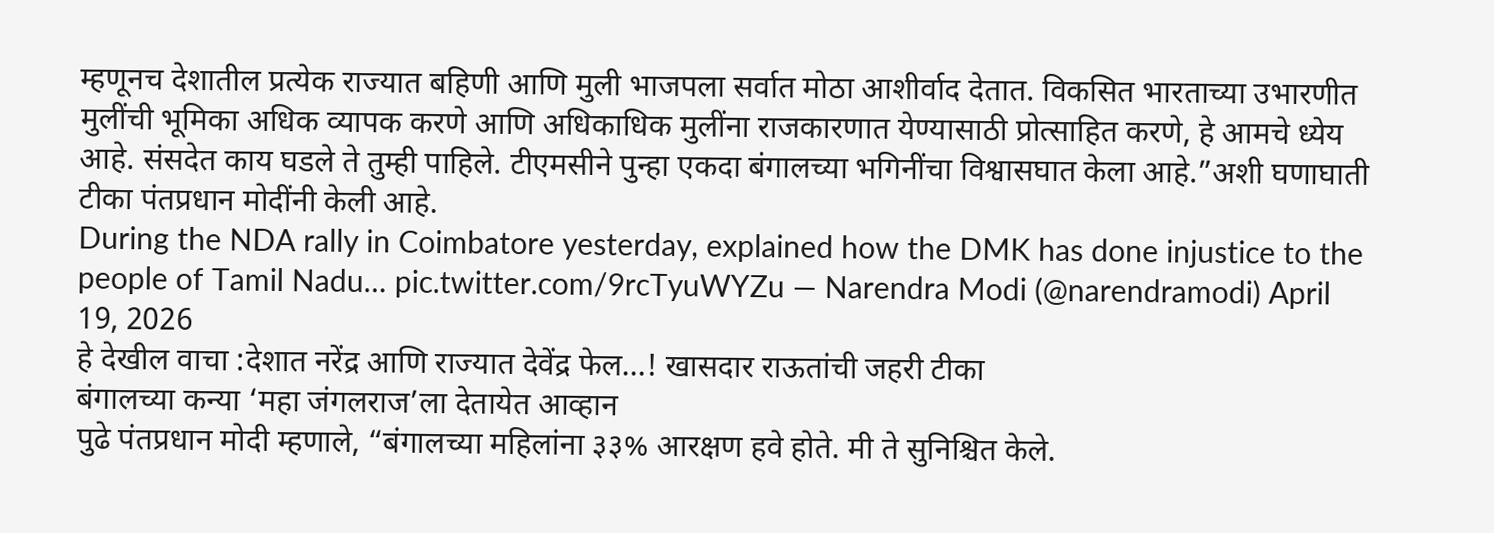म्हणूनच देशातील प्रत्येक राज्यात बहिणी आणि मुली भाजपला सर्वात मोठा आशीर्वाद देतात. विकसित भारताच्या उभारणीत मुलींची भूमिका अधिक व्यापक करणे आणि अधिकाधिक मुलींना राजकारणात येण्यासाठी प्रोत्साहित करणे, हे आमचे ध्येय आहे. संसदेत काय घडले ते तुम्ही पाहिले. टीएमसीने पुन्हा एकदा बंगालच्या भगिनींचा विश्वासघात केला आहे.”अशी घणाघाती टीका पंतप्रधान मोदींनी केली आहे.
During the NDA rally in Coimbatore yesterday, explained how the DMK has done injustice to the people of Tamil Nadu… pic.twitter.com/9rcTyuWYZu — Narendra Modi (@narendramodi) April 19, 2026
हे देखील वाचा :देशात नरेंद्र आणि राज्यात देवेंद्र फेल…! खासदार राऊतांची जहरी टीका
बंगालच्या कन्या ‘महा जंगलराज’ला देतायेत आव्हान
पुढे पंतप्रधान मोदी म्हणाले, “बंगालच्या महिलांना ३३% आरक्षण हवे होते. मी ते सुनिश्चित केले.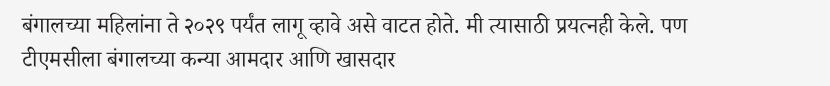बंगालच्या महिलांना ते २०२९ पर्यंत लागू व्हावे असे वाटत होते. मी त्यासाठी प्रयत्नही केले. पण टीएमसीला बंगालच्या कन्या आमदार आणि खासदार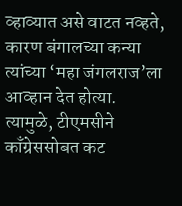व्हाव्यात असे वाटत नव्हते, कारण बंगालच्या कन्या त्यांच्या ‘महा जंगलराज’ला आव्हान देत होत्या. त्यामुळे, टीएमसीने काँग्रेससोबत कट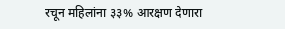रचून महिलांना ३३% आरक्षण देणारा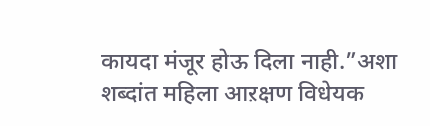कायदा मंजूर होऊ दिला नाही.”अशा शब्दांत महिला आऱक्षण विधेयक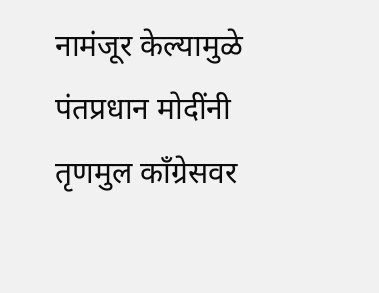नामंजूर केल्यामुळे पंतप्रधान मोदींनी तृणमुल काँग्रेसवर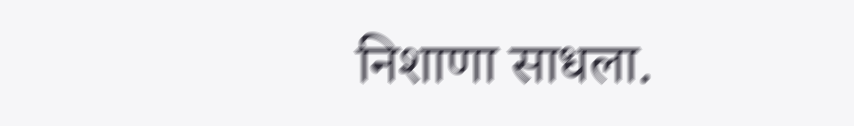निशाणा साधला.